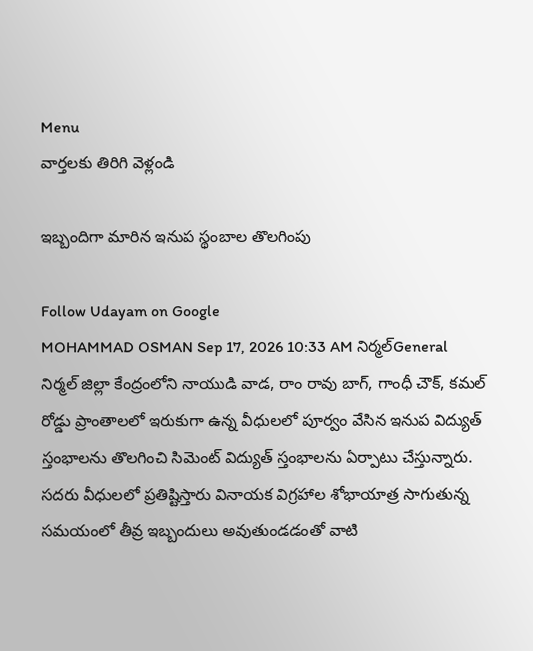Menu
వార్తలకు తిరిగి వెళ్లండి

ఇబ్బందిగా మారిన ఇనుప స్థంబాల తొలగింపు

Follow Udayam on Google
MOHAMMAD OSMAN Sep 17, 2026 10:33 AM నిర్మల్General
నిర్మల్ జిల్లా కేంద్రంలోని నాయుడి వాడ, రాం రావు బాగ్, గాంధీ చౌక్, కమల్ రోడ్డు ప్రాంతాలలో ఇరుకుగా ఉన్న వీధులలో పూర్వం వేసిన ఇనుప విద్యుత్ స్తంభాలను తొలగించి సిమెంట్ విద్యుత్ స్తంభాలను ఏర్పాటు చేస్తున్నారు. సదరు వీధులలో ప్రతిష్టిస్తారు వినాయక విగ్రహాల శోభాయాత్ర సాగుతున్న సమయంలో తీవ్ర ఇబ్బందులు అవుతుండడంతో వాటి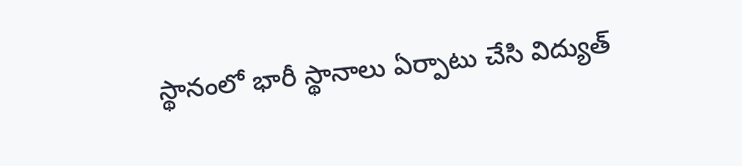స్థానంలో భారీ స్థానాలు ఏర్పాటు చేసి విద్యుత్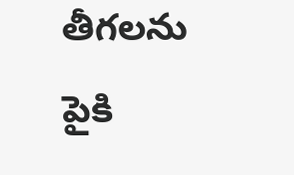తీగలను పైకి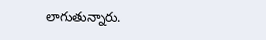లాగుతున్నారు.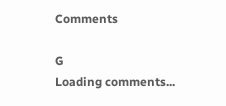Comments

G
Loading comments...